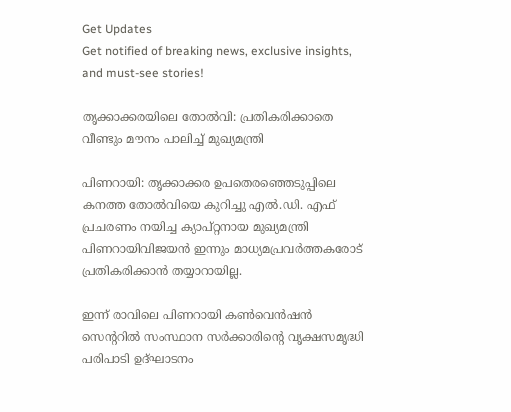Get Updates
Get notified of breaking news, exclusive insights, and must-see stories!

തൃക്കാക്കരയിലെ തോല്‍വി: പ്രതികരിക്കാതെ വീണ്ടും മൗനം പാലിച്ച് മുഖ്യമന്ത്രി

പിണറായി: തൃക്കാക്കര ഉപതെരഞ്ഞെടുപ്പിലെ കനത്ത തോല്‍വിയെ കുറിച്ചു എല്‍.ഡി. എഫ് പ്രചരണം നയിച്ച ക്യാപ്റ്റനായ മുഖ്യമന്ത്രി പിണറായിവിജയന്‍ ഇന്നും മാധ്യമപ്രവര്‍ത്തകരോട് പ്രതികരിക്കാന്‍ തയ്യാറായില്ല.

ഇന്ന് രാവിലെ പിണറായി കണ്‍വെന്‍ഷന്‍ സെന്ററില്‍ സംസ്ഥാന സര്‍ക്കാരിന്റെ വൃക്ഷസമൃദ്ധി പരിപാടി ഉദ്ഘാടനം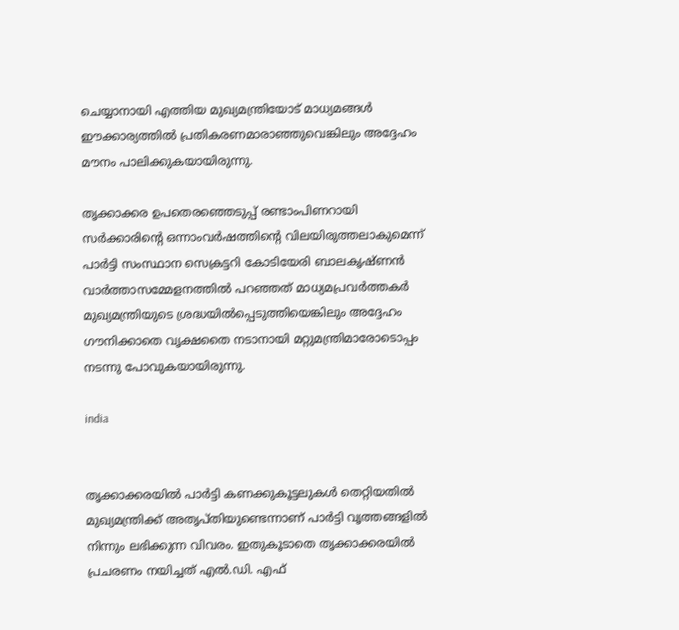ചെയ്യാനായി എത്തിയ മുഖ്യമന്ത്രിയോട് മാധ്യമങ്ങള്‍ ഈക്കാര്യത്തില്‍ പ്രതികരണമാരാഞ്ഞുവെങ്കിലും അദ്ദേഹം മൗനം പാലിക്കുകയായിരുന്നു.

തൃക്കാക്കര ഉപതെരഞ്ഞെടുപ്പ് രണ്ടാംപിണറായി സര്‍ക്കാരിന്റെ ഒന്നാംവര്‍ഷത്തിന്റെ വിലയിരുത്തലാകുമെന്ന് പാര്‍ട്ടി സംസ്ഥാന സെക്രട്ടറി കോടിയേരി ബാലകൃഷ്ണന്‍ വാര്‍ത്താസമ്മേളനത്തില്‍ പറഞ്ഞത് മാധ്യമപ്രവര്‍ത്തകര്‍ മുഖ്യമന്ത്രിയുടെ ശ്രദ്ധയില്‍പ്പെടുത്തിയെങ്കിലും അദ്ദേഹം ഗൗനിക്കാതെ വൃക്ഷതൈ നടാനായി മറ്റുമന്ത്രിമാരോടൊപ്പം നടന്നു പോവുകയായിരുന്നു.

india


തൃക്കാക്കരയില്‍ പാര്‍ട്ടി കണക്കുകൂട്ടലുകള്‍ തെറ്റിയതില്‍ മുഖ്യമന്ത്രിക്ക് അതൃപ്തിയുണ്ടെന്നാണ് പാര്‍ട്ടി വൃത്തങ്ങളില്‍ നിന്നും ലഭിക്കുന്ന വിവരം. ഇതുകൂടാതെ തൃക്കാക്കരയില്‍ പ്രചരണം നയിച്ചത് എല്‍.ഡി. എഫ്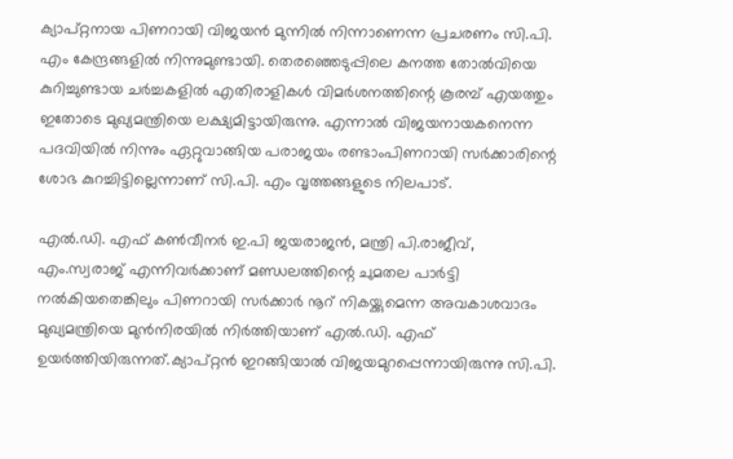ക്യാപ്റ്റനായ പിണറായി വിജയന്‍ മുന്നില്‍ നിന്നാണെന്ന പ്രചരണം സി.പി. എം കേന്ദ്രങ്ങളില്‍ നിന്നുമുണ്ടായി. തെരഞ്ഞെടുപ്പിലെ കനത്ത തോല്‍വിയെ കുറിച്ചുണ്ടായ ചര്‍ച്ചകളില്‍ എതിരാളികള്‍ വിമര്‍ശനത്തിന്റെ കൂരമ്പ് എയത്തും ഇതോടെ മുഖ്യമന്ത്രിയെ ലക്ഷ്യമിട്ടായിരുന്നു. എന്നാല്‍ വിജയനായകനെന്ന പദവിയില്‍ നിന്നും ഏറ്റുവാങ്ങിയ പരാജയം രണ്ടാംപിണറായി സര്‍ക്കാരിന്റെ ശോഭ കുറച്ചിട്ടില്ലെന്നാണ് സി.പി. എം വൃത്തങ്ങളുടെ നിലപാട്.

എല്‍.ഡി. എഫ് കണ്‍വീനര്‍ ഇ.പി ജയരാജന്‍, മന്ത്രി പി.രാജീവ്, എം.സ്വരാജ് എന്നിവര്‍ക്കാണ് മണ്ഡലത്തിന്റെ ചുമതല പാര്‍ട്ടി നല്‍കിയതെങ്കിലും പിണറായി സര്‍ക്കാര്‍ നൂറ് നികയ്ക്കുമെന്ന അവകാശവാദം മുഖ്യമന്ത്രിയെ മുന്‍നിരയില്‍ നിര്‍ത്തിയാണ് എല്‍.ഡി. എഫ് ഉയര്‍ത്തിയിരുന്നത്.ക്യാപ്റ്റന്‍ ഇറങ്ങിയാല്‍ വിജയമുറപ്പെന്നായിരുന്നു സി.പി.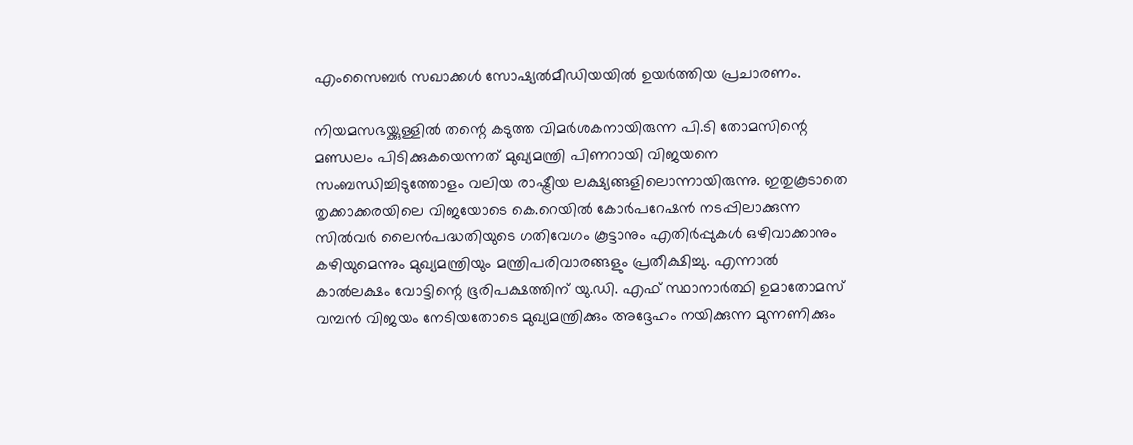എംസൈബര്‍ സഖാക്കള്‍ സോഷ്യല്‍മീഡിയയില്‍ ഉയര്‍ത്തിയ പ്രചാരണം.

നിയമസഭയ്ക്കുള്ളില്‍ തന്റെ കടുത്ത വിമര്‍ശകനായിരുന്ന പി.ടി തോമസിന്റെ മണ്ഡലം പിടിക്കുകയെന്നത് മുഖ്യമന്ത്രി പിണറായി വിജയനെ സംബന്ധിച്ചിടുത്തോളം വലിയ രാഷ്ട്രീയ ലക്ഷ്യങ്ങളിലൊന്നായിരുന്നു. ഇതുകൂടാതെ തൃക്കാക്കരയിലെ വിജയോടെ കെ.റെയില്‍ കോര്‍പറേഷന്‍ നടപ്പിലാക്കുന്ന സില്‍വര്‍ ലൈന്‍പദ്ധതിയുടെ ഗതിവേഗം കൂട്ടാനും എതിര്‍പ്പുകള്‍ ഒഴിവാക്കാനും കഴിയുമെന്നും മുഖ്യമന്ത്രിയും മന്ത്രിപരിവാരങ്ങളും പ്രതീക്ഷിച്ചു. എന്നാല്‍ കാല്‍ലക്ഷം വോട്ടിന്റെ ഭൂരിപക്ഷത്തിന് യു.ഡി. എഫ് സ്ഥാനാര്‍ത്ഥി ഉമാതോമസ് വമ്പന്‍ വിജയം നേടിയതോടെ മുഖ്യമന്ത്രിക്കും അദ്ദേഹം നയിക്കുന്ന മുന്നണിക്കും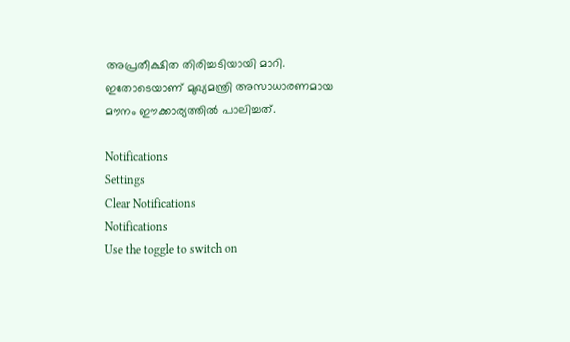അപ്രതീക്ഷിത തിരിച്ചടിയായി മാറി. ഇതോടെയാണ് മുഖ്യമന്ത്രി അസാധാരണമായ മൗനം ഈക്കാര്യത്തില്‍ പാലിച്ചത്.

Notifications
Settings
Clear Notifications
Notifications
Use the toggle to switch on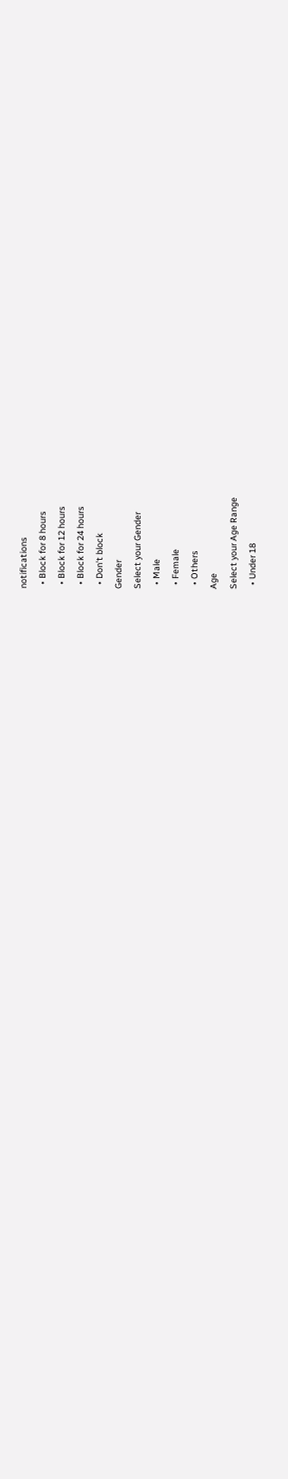notifications
  • Block for 8 hours
  • Block for 12 hours
  • Block for 24 hours
  • Don't block
Gender
Select your Gender
  • Male
  • Female
  • Others
Age
Select your Age Range
  • Under 18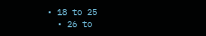• 18 to 25
  • 26 to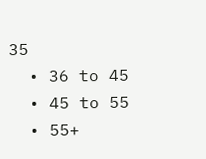35
  • 36 to 45
  • 45 to 55
  • 55+